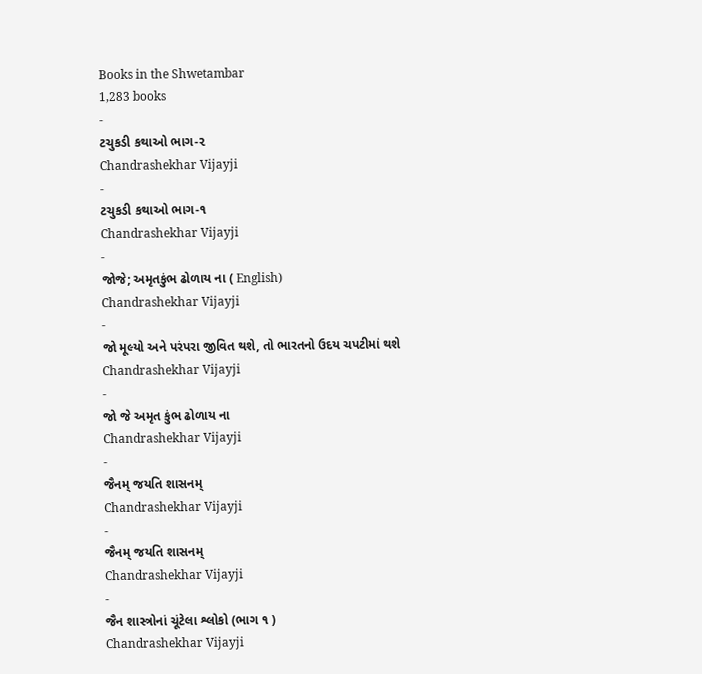Books in the Shwetambar
1,283 books
-
ટચુકડી કથાઓ ભાગ-૨
Chandrashekhar Vijayji
-
ટચુકડી કથાઓ ભાગ-૧
Chandrashekhar Vijayji
-
જોજે; અમૃતકુંભ ઢોળાય ના ( English)
Chandrashekhar Vijayji
-
જો મૂલ્યો અને પરંપરા જીવિત થશે, તો ભારતનો ઉદય ચપટીમાં થશે
Chandrashekhar Vijayji
-
જો જે અમૃત કુંભ ઢોળાય ના
Chandrashekhar Vijayji
-
જૈનમ્ જયતિ શાસનમ્
Chandrashekhar Vijayji
-
જૈનમ્ જયતિ શાસનમ્
Chandrashekhar Vijayji
-
જૈન શાસ્ત્રોનાં ચૂંટેલા શ્લોકો (ભાગ ૧ )
Chandrashekhar Vijayji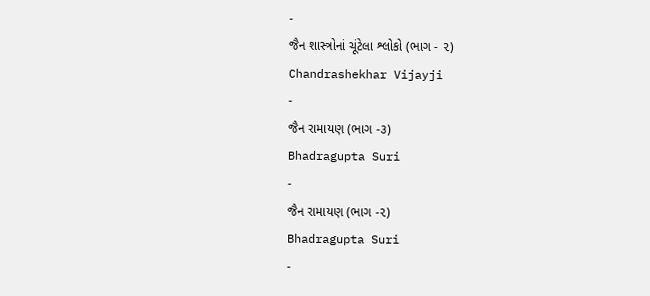-
જૈન શાસ્ત્રોનાં ચૂંટેલા શ્લોકો (ભાગ - ૨)
Chandrashekhar Vijayji
-
જૈન રામાયણ (ભાગ -૩)
Bhadragupta Suri
-
જૈન રામાયણ (ભાગ -૨)
Bhadragupta Suri
-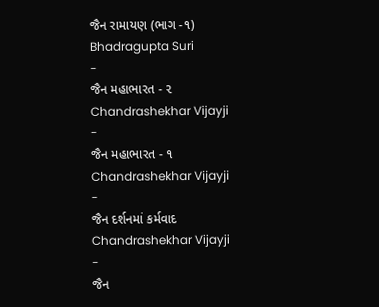જૈન રામાયણ (ભાગ -૧)
Bhadragupta Suri
-
જૈન મહાભારત - ૨
Chandrashekhar Vijayji
-
જૈન મહાભારત - ૧
Chandrashekhar Vijayji
-
જૈન દર્શનમાં કર્મવાદ
Chandrashekhar Vijayji
-
જૈન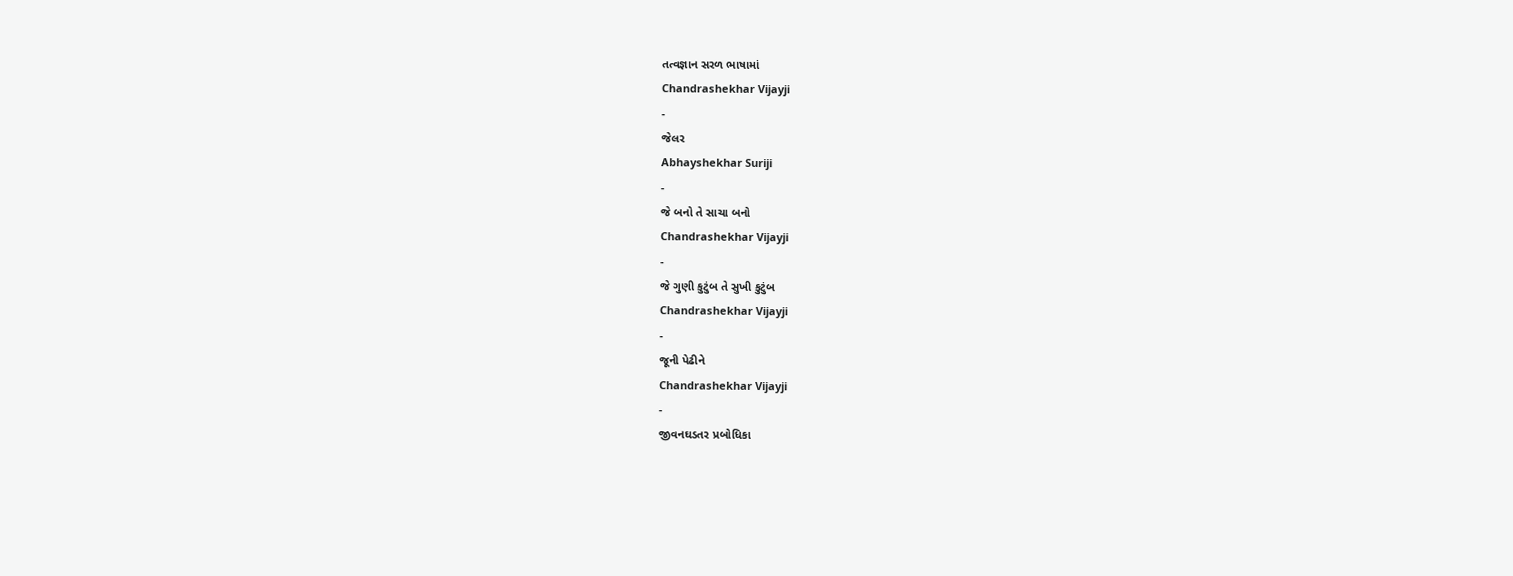તત્વજ્ઞાન સરળ ભાષામાં
Chandrashekhar Vijayji
-
જેલર
Abhayshekhar Suriji
-
જે બનો તે સાચા બનો
Chandrashekhar Vijayji
-
જે ગુણી કુટુંબ તે સુખી કુટુંબ
Chandrashekhar Vijayji
-
જૂની પેઢીને
Chandrashekhar Vijayji
-
જીવનઘડતર પ્રબોધિકા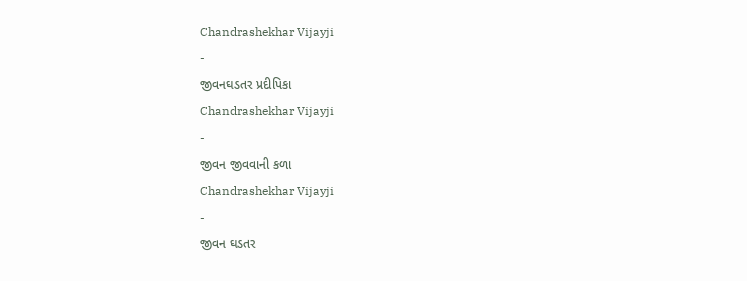Chandrashekhar Vijayji
-
જીવનઘડતર પ્રદીપિકા
Chandrashekhar Vijayji
-
જીવન જીવવાની કળા
Chandrashekhar Vijayji
-
જીવન ઘડતર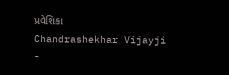પ્રવેશિકા
Chandrashekhar Vijayji
-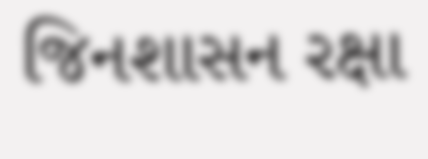જિનશાસન રક્ષા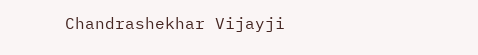Chandrashekhar Vijayji